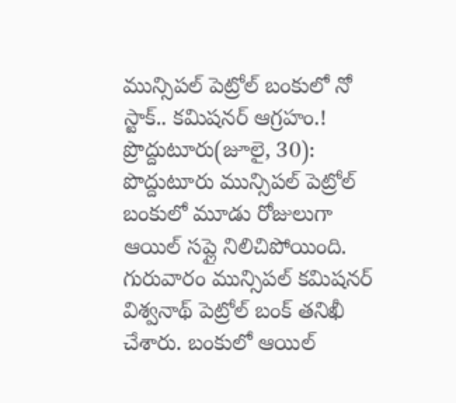మున్సిపల్ పెట్రోల్ బంకులో నో స్టాక్.. కమిషనర్ ఆగ్రహం.!
ప్రొద్దుటూరు(జూలై, 30): పొద్దుటూరు మున్సిపల్ పెట్రోల్ బంకులో మూడు రోజులుగా ఆయిల్ సప్లై నిలిచిపోయింది. గురువారం మున్సిపల్ కమిషనర్ విశ్వనాథ్ పెట్రోల్ బంక్ తనిఖీ చేశారు. బంకులో ఆయిల్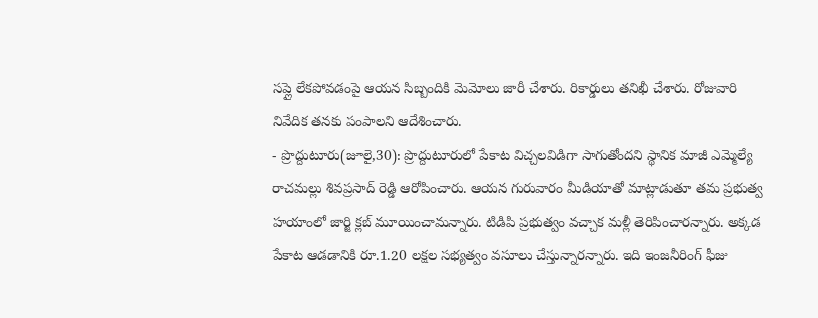సప్లై లేకపోవడంపై ఆయన సిబ్బందికి మెమోలు జారీ చేశారు. రికార్డులు తనిఖీ చేశారు. రోజువారి నివేదిక తనకు పంపాలని ఆదేశించారు.
- ప్రొద్దుటూరు(జూలై,30): ప్రొద్దుటూరులో పేకాట విచ్చలవిడిగా సాగుతోందని స్థానిక మాజీ ఎమ్మెల్యే రాచమల్లు శివప్రసాద్ రెడ్డి ఆరోపించారు. ఆయన గురువారం మీడియాతో మాట్లాడుతూ తమ ప్రభుత్వ హయాంలో జార్జి క్లబ్ మూయించామన్నారు. టిడిపి ప్రభుత్వం వచ్చాక మళ్లీ తెరిపించారన్నారు. అక్కడ పేకాట ఆడడానికి రూ.1.20 లక్షల సభ్యత్వం వసూలు చేస్తున్నారన్నారు. ఇది ఇంజనీరింగ్ ఫీజు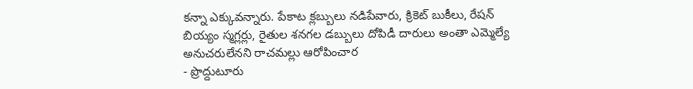కన్నా ఎక్కువన్నారు. పేకాట క్లబ్బులు నడిపేవారు, క్రికెట్ బుకీలు, రేషన్ బియ్యం స్మగ్లర్లు, రైతుల శనగల డబ్బులు దోపిడీ దారులు అంతా ఎమ్మెల్యే అనుచరులేనని రాచమల్లు ఆరోపించార
- ప్రొద్దుటూరు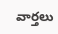వార్తలు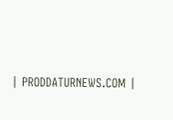| PRODDATURNEWS.COM |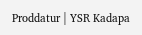Proddatur | YSR Kadapa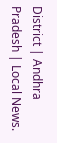District | Andhra Pradesh | Local News.